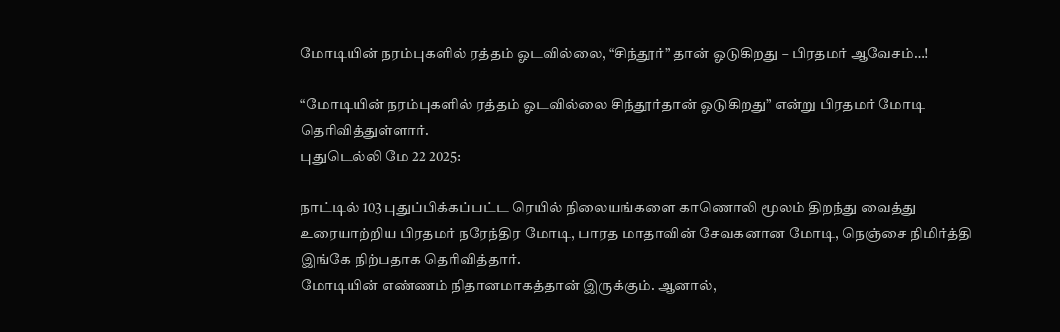மோடியின் நரம்புகளில் ரத்தம் ஓடவில்லை, “சிந்தூர்” தான் ஓடுகிறது – பிரதமர் ஆவேசம்…!

“மோடியின் நரம்புகளில் ரத்தம் ஓடவில்லை சிந்தூர்தான் ஓடுகிறது” என்று பிரதமர் மோடி தெரிவித்துள்ளார்.
புதுடெல்லி மே 22 2025:

நாட்டில் 103 புதுப்பிக்கப்பட்ட ரெயில் நிலையங்களை காணொலி மூலம் திறந்து வைத்து உரையாற்றிய பிரதமர் நரேந்திர மோடி, பாரத மாதாவின் சேவகனான மோடி, நெஞ்சை நிமிர்த்தி இங்கே நிற்பதாக தெரிவித்தார்.
மோடியின் எண்ணம் நிதானமாகத்தான் இருக்கும். ஆனால்,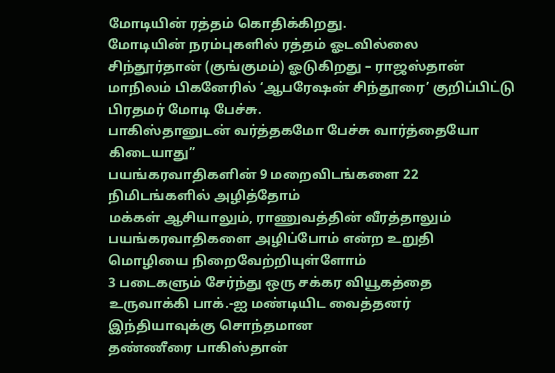மோடியின் ரத்தம் கொதிக்கிறது.
மோடியின் நரம்புகளில் ரத்தம் ஓடவில்லை சிந்தூர்தான் (குங்குமம்) ஓடுகிறது – ராஜஸ்தான் மாநிலம் பிகனேரில் ‘ஆபரேஷன் சிந்தூரை’ குறிப்பிட்டு பிரதமர் மோடி பேச்சு.
பாகிஸ்தானுடன் வர்த்தகமோ பேச்சு வார்த்தையோ கிடையாது”
பயங்கரவாதிகளின் 9 மறைவிடங்களை 22 நிமிடங்களில் அழித்தோம்
மக்கள் ஆசியாலும், ராணுவத்தின் வீரத்தாலும் பயங்கரவாதிகளை அழிப்போம் என்ற உறுதி மொழியை நிறைவேற்றியுள்ளோம்
3 படைகளும் சேர்ந்து ஒரு சக்கர வியூகத்தை உருவாக்கி பாக்.-ஐ மண்டியிட வைத்தனர்
இந்தியாவுக்கு சொந்தமான
தண்ணீரை பாகிஸ்தான்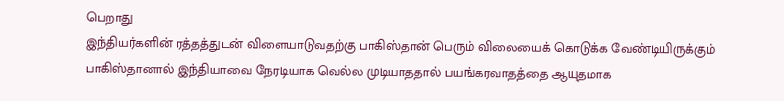பெறாது
இந்தியர்களின் ரத்தத்துடன் விளையாடுவதற்கு பாகிஸ்தான் பெரும் விலையைக் கொடுக்க வேண்டியிருக்கும்
பாகிஸ்தானால் இந்தியாவை நேரடியாக வெல்ல முடியாததால் பயங்கரவாதத்தை ஆயுதமாக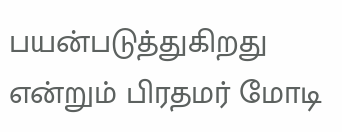பயன்படுத்துகிறது என்றும் பிரதமர் மோடி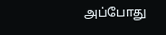அப்போது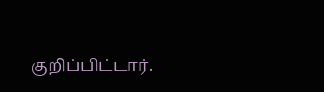குறிப்பிட்டார்.